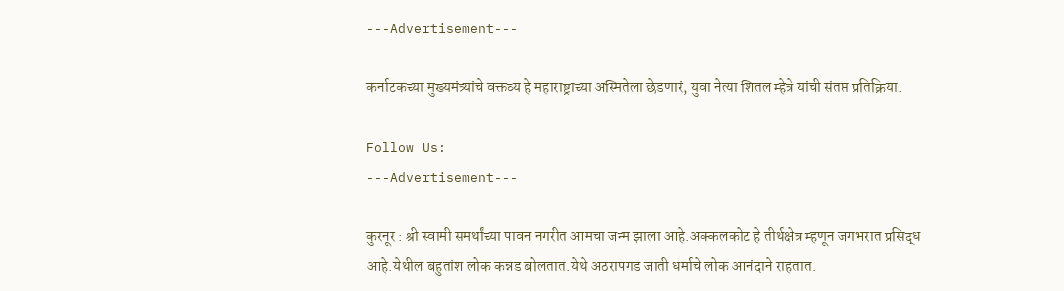---Advertisement---

कर्नाटकच्या मुख्यमंत्र्यांचे वक्तव्य हे महाराष्ट्राच्या अस्मितेला छेडणारं, युवा नेत्या शितल म्हेत्रे यांची संतप्त प्रतिक्रिया.

Follow Us:
---Advertisement---

कुरनूर : श्री स्वामी समर्थांच्या पावन नगरीत आमचा जन्म झाला आहे.अक्कलकोट हे तीर्थक्षेत्र म्हणून जगभरात प्रसिद्ध आहे.येथील बहुतांश लोक कन्नड बोलतात.येथे अठरापगड जाती धर्माचे लोक आनंदाने राहतात.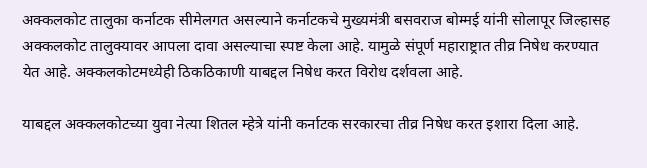अक्कलकोट तालुका कर्नाटक सीमेलगत असल्याने कर्नाटकचे मुख्यमंत्री बसवराज बोम्मई यांनी सोलापूर जिल्हासह अक्कलकोट तालुक्यावर आपला दावा असल्याचा स्पष्ट केला आहे. यामुळे संपूर्ण महाराष्ट्रात तीव्र निषेध करण्यात येत आहे. अक्कलकोटमध्येही ठिकठिकाणी याबद्दल निषेध करत विरोध दर्शवला आहे.

याबद्दल अक्कलकोटच्या युवा नेत्या शितल म्हेत्रे यांनी कर्नाटक सरकारचा तीव्र निषेध करत इशारा दिला आहे.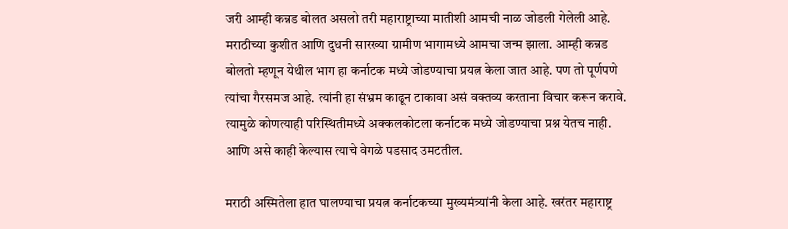जरी आम्ही कन्नड बोलत असलो तरी महाराष्ट्राच्या मातीशी आमची नाळ जोडली गेलेली आहे. मराठीच्या कुशीत आणि दुधनी सारख्या ग्रामीण भागामध्ये आमचा जन्म झाला. आम्ही कन्नड बोलतो म्हणून येथील भाग हा कर्नाटक मध्ये जोडण्याचा प्रयत्न केला जात आहे. पण तो पूर्णपणे त्यांचा गैरसमज आहे. त्यांनी हा संभ्रम काढून टाकावा असं वक्तव्य करताना विचार करून करावे. त्यामुळे कोणत्याही परिस्थितीमध्ये अक्कलकोटला कर्नाटक मध्ये जोडण्याचा प्रश्न येतच नाही. आणि असे काही केल्यास त्याचे वेगळे पडसाद उमटतील.

मराठी अस्मितेला हात घालण्याचा प्रयत्न कर्नाटकच्या मुख्यमंत्र्यांनी केला आहे. खरंतर महाराष्ट्र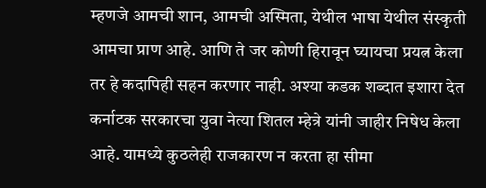म्हणजे आमची शान, आमची अस्मिता, येथील भाषा येथील संस्कृती आमचा प्राण आहे. आणि ते जर कोणी हिरावून घ्यायचा प्रयत्न केला तर हे कदापिही सहन करणार नाही. अश्या कडक शब्दात इशारा देत कर्नाटक सरकारचा युवा नेत्या शितल म्हेत्रे यांनी जाहीर निषेध केला आहे. यामध्ये कुठलेही राजकारण न करता हा सीमा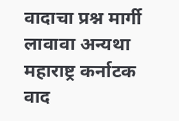वादाचा प्रश्न मार्गी लावावा अन्यथा महाराष्ट्र कर्नाटक वाद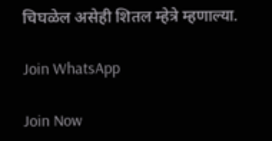चिघळेल असेही शितल म्हेत्रे म्हणाल्या.

Join WhatsApp

Join Now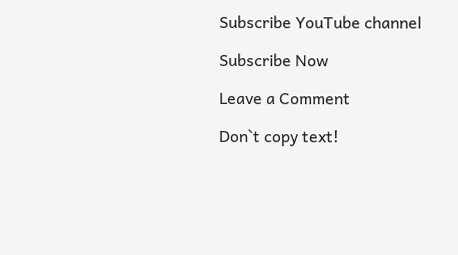Subscribe YouTube channel

Subscribe Now

Leave a Comment

Don`t copy text!